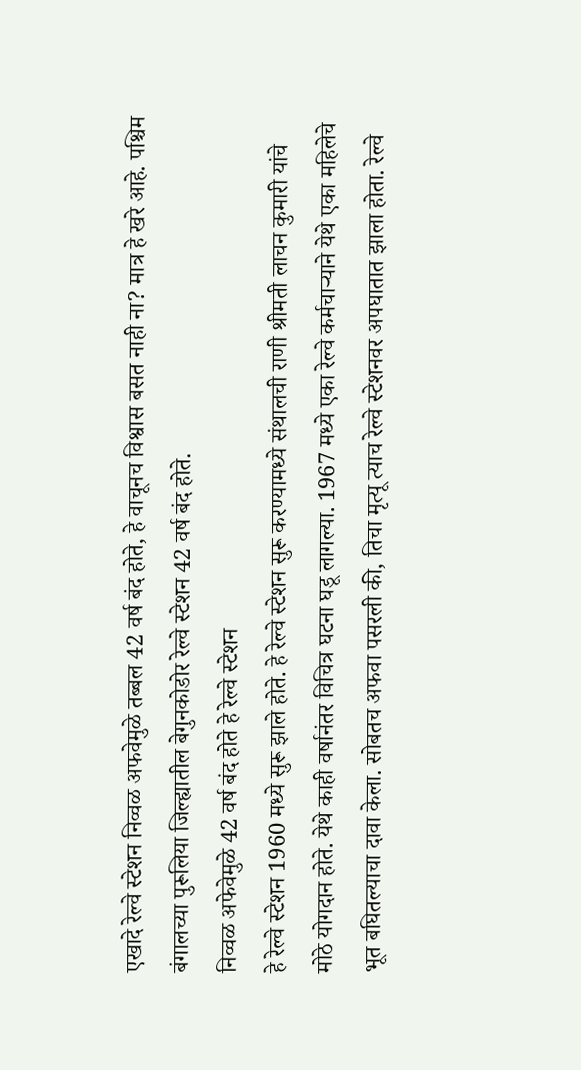एखादे रेल्वे स्टेशन निव्वळ अफवेमुळे तब्बल 42 वर्ष बंद होते, हे वाचूनच विश्वास बसत नाही ना? मात्र हे खरे आहे. पश्चिम बंगालच्या पुरूलिया जिल्ह्यातील बेगुनकोडोर रेल्वे स्टेशन 42 वर्ष बंद होते.
निव्वळ अफेवेमुळे 42 वर्ष बंद होते हे रेल्वे स्टेशन
हे रेल्वे स्टेशन 1960 मध्ये सुरू झाले होते. हे रेल्वे स्टेशन सुरू करण्यामध्ये संथालची राणी श्रीमती लाचन कुमारी यांचे मोठे योगदान होते. येथे काही वर्षानंतर विचित्र घटना घडू लागल्या. 1967 मध्ये एका रेल्वे कर्मचाऱ्याने येथे एका महिलेचे भूत बघितल्याचा दावा केला. सोबतच अफवा पसरली की, तिचा मृत्यू त्याच रेल्वे स्टेशनवर अपघातात झाला होता. रेल्वे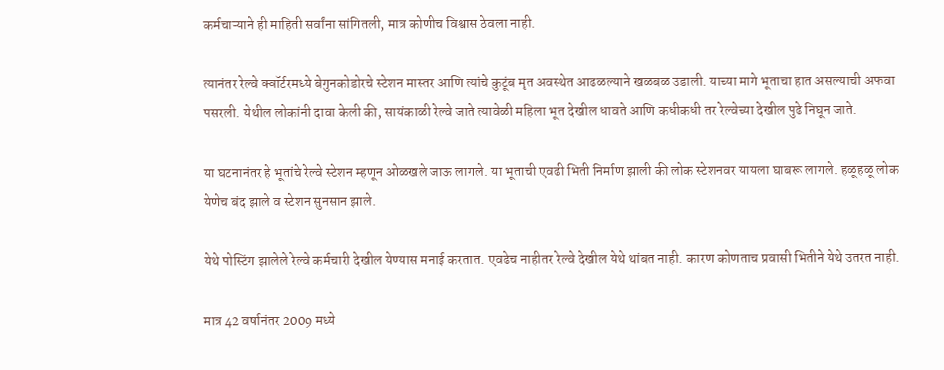कर्मचाऱ्याने ही माहिती सर्वांना सांगितली, मात्र कोणीच विश्वास ठेवला नाही.

त्यानंतर रेल्वे क्वॉर्टरमध्ये बेगुनकोडोरचे स्टेशन मास्तर आणि त्यांचे कुटूंब मृत अवस्थेत आढळल्याने खळबळ उडाली. याच्या मागे भूताचा हात असल्याची अफवा पसरली. येथील लोकांनी दावा केली की, सायंकाळी रेल्वे जाते त्यावेळी महिला भूत देखील धावते आणि कधीकधी तर रेल्वेच्या देखील पुढे निघून जाते.

या घटनानंतर हे भूतांचे रेल्वे स्टेशन म्हणून ओळखले जाऊ लागले. या भूताची एवढी भिती निर्माण झाली की लोक स्टेशनवर यायला घाबरू लागले. हळूहळू लोक येणेच बंद झाले व स्टेशन सुनसान झाले.

येथे पोस्टिंग झालेले रेल्वे कर्मचारी देखील येण्यास मनाई करतात. एवढेच नाहीतर रेल्वे देखील येथे थांबत नाही. कारण कोणताच प्रवासी भितीने येथे उतरत नाही.

मात्र 42 वर्षानंतर 2009 मध्ये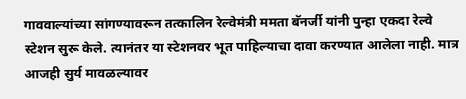गाववाल्यांच्या सांगण्यावरून तत्कालिन रेल्वेमंत्री ममता बॅनर्जी यांनी पुन्हा एकदा रेल्वे स्टेशन सुरू केले. त्यानंतर या स्टेशनवर भूत पाहिल्याचा दावा करण्यात आलेला नाही. मात्र आजही सुर्य मावळल्यावर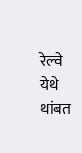रेल्वे येथे थांबत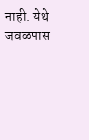नाही. येथे जवळपास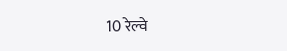10 रेल्वे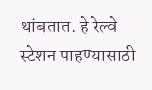थांबतात. हे रेल्वे स्टेशन पाहण्यासाठी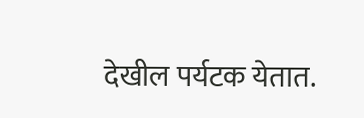देखील पर्यटक येतात.